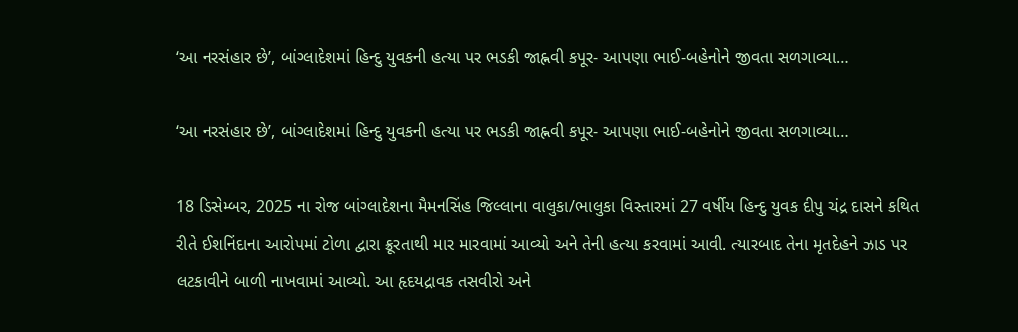‘આ નરસંહાર છે’, બાંગ્લાદેશમાં હિન્દુ યુવકની હત્યા પર ભડકી જાહ્નવી કપૂર- આપણા ભાઈ-બહેનોને જીવતા સળગાવ્યા…

‘આ નરસંહાર છે’, બાંગ્લાદેશમાં હિન્દુ યુવકની હત્યા પર ભડકી જાહ્નવી કપૂર- આપણા ભાઈ-બહેનોને જીવતા સળગાવ્યા…

18 ડિસેમ્બર, 2025 ના રોજ બાંગ્લાદેશના મૈમનસિંહ જિલ્લાના વાલુકા/ભાલુકા વિસ્તારમાં 27 વર્ષીય હિન્દુ યુવક દીપુ ચંદ્ર દાસને કથિત રીતે ઈશનિંદાના આરોપમાં ટોળા દ્વારા ક્રૂરતાથી માર મારવામાં આવ્યો અને તેની હત્યા કરવામાં આવી. ત્યારબાદ તેના મૃતદેહને ઝાડ પર લટકાવીને બાળી નાખવામાં આવ્યો. આ હૃદયદ્રાવક તસવીરો અને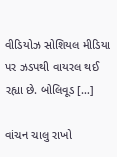વીડિયોઝ સોશિયલ મીડિયા પર ઝડપથી વાયરલ થઈ રહ્યા છે. બોલિવૂડ […]

વાંચન ચાલુ રાખો